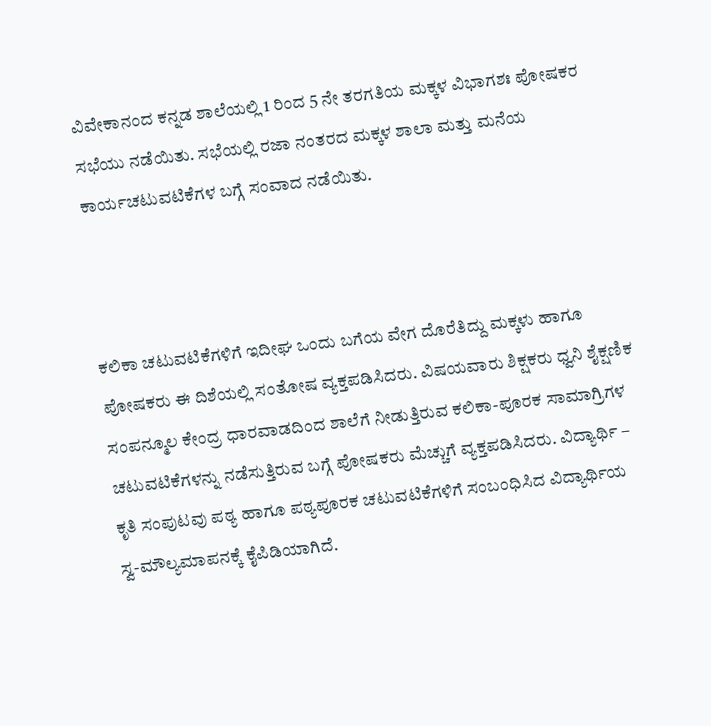ವಿವೇಕಾನಂದ ಕನ್ನಡ ಶಾಲೆಯಲ್ಲಿ 1 ರಿಂದ 5 ನೇ ತರಗತಿಯ ಮಕ್ಕಳ ವಿಭಾಗಶಃ ಪೋಷಕರ ಸಭೆಯು ನಡೆಯಿತು. ಸಭೆಯಲ್ಲಿ ರಜಾ ನಂತರದ ಮಕ್ಕಳ ಶಾಲಾ ಮತ್ತು ಮನೆಯ ಕಾರ್ಯಚಟುವಟಿಕೆಗಳ ಬಗ್ಗೆ ಸಂವಾದ ನಡೆಯಿತು.



ಕಲಿಕಾ ಚಟುವಟಿಕೆಗಳಿಗೆ ಇದೀಘ ಒಂದು ಬಗೆಯ ವೇಗ ದೊರೆತಿದ್ದು ಮಕ್ಕಳು ಹಾಗೂ ಪೋಷಕರು ಈ ದಿಶೆಯಲ್ಲಿ ಸಂತೋಷ ವ್ಯಕ್ತಪಡಿಸಿದರು. ವಿಷಯವಾರು ಶಿಕ್ಷಕರು ಧ್ವನಿ ಶೈಕ್ಷಣಿಕ ಸಂಪನ್ಮೂಲ ಕೇಂದ್ರ ಧಾರವಾಡದಿಂದ ಶಾಲೆಗೆ ನೀಡುತ್ತಿರುವ ಕಲಿಕಾ-ಪೂರಕ ಸಾಮಾಗ್ರಿಗಳ ಚಟುವಟಿಕೆಗಳನ್ನು ನಡೆಸುತ್ತಿರುವ ಬಗ್ಗೆ ಪೋಷಕರು ಮೆಚ್ಚುಗೆ ವ್ಯಕ್ತಪಡಿಸಿದರು. ವಿದ್ಯಾರ್ಥಿ – ಕೃತಿ ಸಂಪುಟವು ಪಠ್ಯ ಹಾಗೂ ಪಠ್ಯಪೂರಕ ಚಟುವಟಿಕೆಗಳಿಗೆ ಸಂಬಂಧಿಸಿದ ವಿದ್ಯಾರ್ಥಿಯ ಸ್ವ-ಮೌಲ್ಯಮಾಪನಕ್ಕೆ ಕೈಪಿಡಿಯಾಗಿದೆ.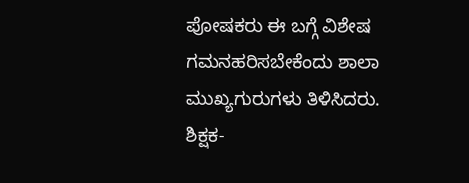ಪೋಷಕರು ಈ ಬಗ್ಗೆ ವಿಶೇಷ ಗಮನಹರಿಸಬೇಕೆಂದು ಶಾಲಾ ಮುಖ್ಯಗುರುಗಳು ತಿಳಿಸಿದರು.
ಶಿಕ್ಷಕ-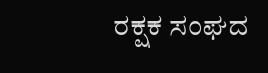ರಕ್ಷಕ ಸಂಘದ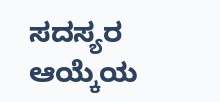ಸದಸ್ಯರ ಆಯ್ಕೆಯ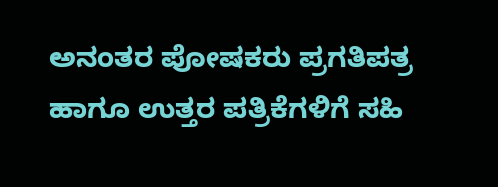ಅನಂತರ ಪೋಷಕರು ಪ್ರಗತಿಪತ್ರ ಹಾಗೂ ಉತ್ತರ ಪತ್ರಿಕೆಗಳಿಗೆ ಸಹಿ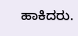ಹಾಕಿದರು.